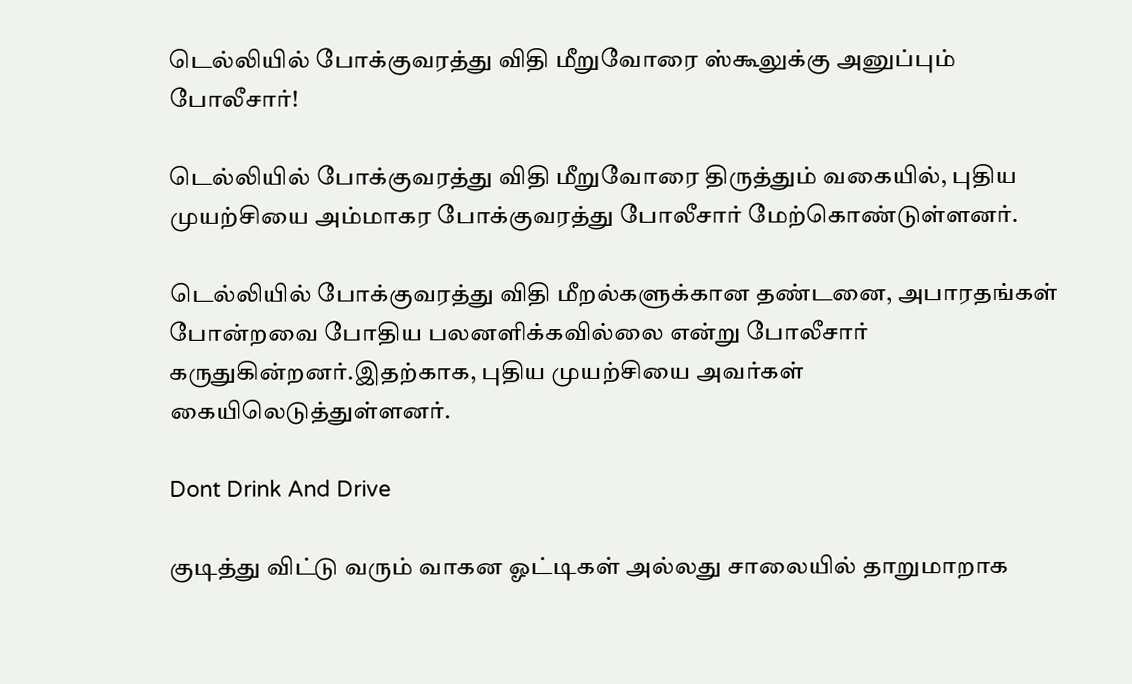டெல்லியில் போக்குவரத்து விதி மீறுவோரை ஸ்கூலுக்கு அனுப்பும் போலீசார்!

டெல்லியில் போக்குவரத்து விதி மீறுவோரை திருத்தும் வகையில், புதிய முயற்சியை அம்மாகர போக்குவரத்து போலீசார் மேற்கொண்டுள்ளனர்.

டெல்லியில் போக்குவரத்து விதி மீறல்களுக்கான தண்டனை, அபாரதங்கள் போன்றவை போதிய பலனளிக்கவில்லை என்று போலீசார் கருதுகின்றனர்.இதற்காக, புதிய முயற்சியை அவர்கள் கையிலெடுத்துள்ளனர்.

Dont Drink And Drive

குடித்து விட்டு வரும் வாகன ஓட்டிகள் அல்லது சாலையில் தாறுமாறாக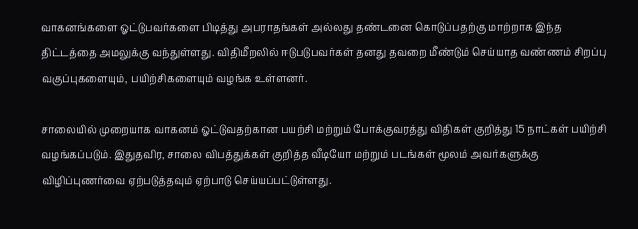வாகனங்களை ஓட்டுபவர்களை பிடித்து அபராதங்கள் அல்லது தண்டனை கொடுப்பதற்கு மாற்றாக இந்த திட்டத்தை அமலுக்கு வந்துள்ளது. விதிமீறலில் ஈடுபடுபவர்கள் தனது தவறை மீண்டும் செய்யாத வண்ணம் சிறப்பு வகுப்புகளையும், பயிற்சிகளையும் வழங்க உள்ளனர்.

சாலையில் முறையாக வாகனம் ஓட்டுவதற்கான பயற்சி மற்றும் போக்குவரத்து விதிகள் குறித்து 15 நாட்கள் பயிற்சி வழங்கப்படும். இதுதவிர, சாலை விபத்துக்கள் குறித்த வீடியோ மற்றும் படங்கள் மூலம் அவர்களுக்கு விழிப்புணர்வை ஏற்படுத்தவும் ஏற்பாடு செய்யப்பட்டுள்ளது.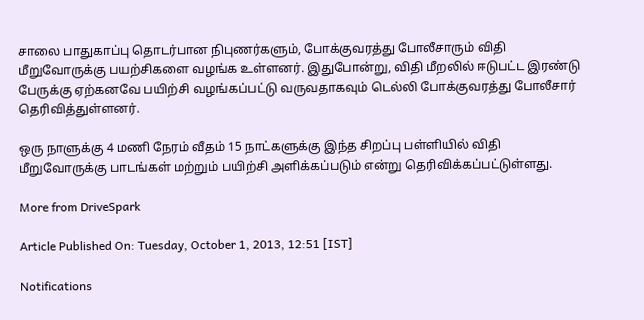சாலை பாதுகாப்பு தொடர்பான நிபுணர்களும், போக்குவரத்து போலீசாரும் விதி மீறுவோருக்கு பயற்சிகளை வழங்க உள்ளனர். இதுபோன்று, விதி மீறலில் ஈடுபட்ட இரண்டு பேருக்கு ஏற்கனவே பயிற்சி வழங்கப்பட்டு வருவதாகவும் டெல்லி போக்குவரத்து போலீசார் தெரிவித்துள்ளனர்.

ஒரு நாளுக்கு 4 மணி நேரம் வீதம் 15 நாட்களுக்கு இந்த சிறப்பு பள்ளியில் விதி மீறுவோருக்கு பாடங்கள் மற்றும் பயிற்சி அளிக்கப்படும் என்று தெரிவிக்கப்பட்டுள்ளது.

More from DriveSpark

Article Published On: Tuesday, October 1, 2013, 12:51 [IST]

Notifications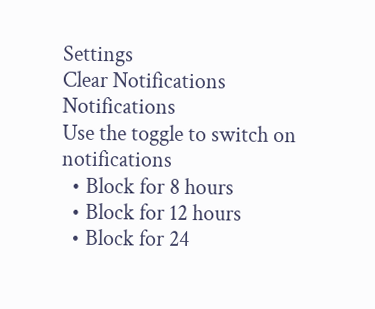Settings
Clear Notifications
Notifications
Use the toggle to switch on notifications
  • Block for 8 hours
  • Block for 12 hours
  • Block for 24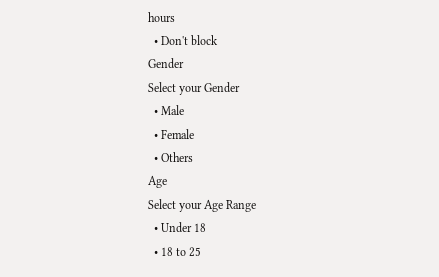hours
  • Don't block
Gender
Select your Gender
  • Male
  • Female
  • Others
Age
Select your Age Range
  • Under 18
  • 18 to 25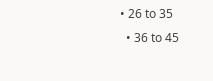• 26 to 35
  • 36 to 45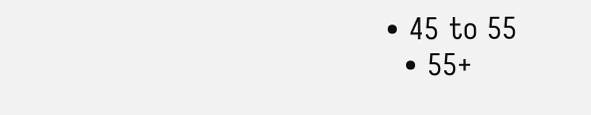• 45 to 55
  • 55+